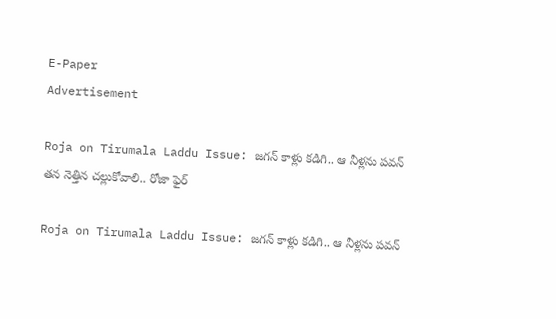E-Paper
Advertisement

Roja on Tirumala Laddu Issue: జగన్ కాళ్లు కడిగి.. ఆ నీళ్లను పవన్ తన నెత్తిన చల్లుకోవాలి.. రోజా ఫైర్

Roja on Tirumala Laddu Issue: జగన్ కాళ్లు కడిగి.. ఆ నీళ్లను పవన్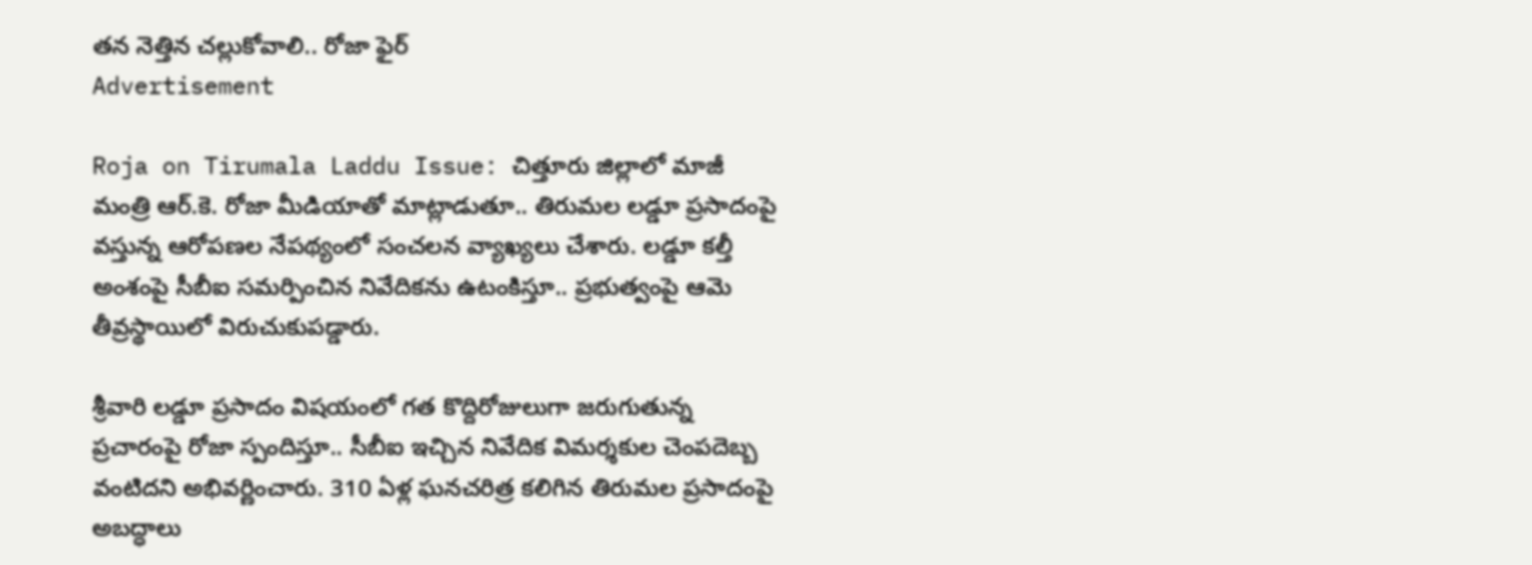తన నెత్తిన చల్లుకోవాలి.. రోజా ఫైర్
Advertisement

Roja on Tirumala Laddu Issue: చిత్తూరు జిల్లాలో మాజీ మంత్రి ఆర్.కె. రోజా మీడియాతో మాట్లాడుతూ.. తిరుమల లడ్డూ ప్రసాదంపై వస్తున్న ఆరోపణల నేపథ్యంలో సంచలన వ్యాఖ్యలు చేశారు. లడ్డూ కల్తీ అంశంపై సీబీఐ సమర్పించిన నివేదికను ఉటంకిస్తూ.. ప్రభుత్వంపై ఆమె తీవ్రస్థాయిలో విరుచుకుపడ్డారు.

శ్రీవారి లడ్డూ ప్రసాదం విషయంలో గత కొద్దిరోజులుగా జరుగుతున్న ప్రచారంపై రోజా స్పందిస్తూ.. సీబీఐ ఇచ్చిన నివేదిక విమర్శకుల చెంపదెబ్బ వంటిదని అభివర్ణించారు. 310 ఏళ్ల ఘనచరిత్ర కలిగిన తిరుమల ప్రసాదంపై అబద్ధాలు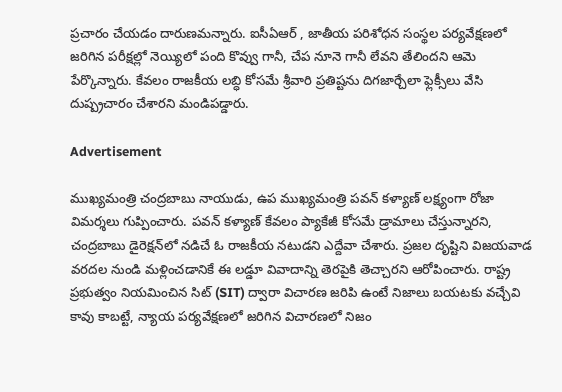ప్రచారం చేయడం దారుణమన్నారు. ఐసీఏఆర్ , జాతీయ పరిశోధన సంస్థల పర్యవేక్షణలో జరిగిన పరీక్షల్లో నెయ్యిలో పంది కొవ్వు గానీ, చేప నూనె గానీ లేవని తేలిందని ఆమె పేర్కొన్నారు. కేవలం రాజకీయ లబ్ధి కోసమే శ్రీవారి ప్రతిష్టను దిగజార్చేలా ఫ్లెక్సీలు వేసి దుష్ప్రచారం చేశారని మండిపడ్డారు.

Advertisement

ముఖ్యమంత్రి చంద్రబాబు నాయుడు, ఉప ముఖ్యమంత్రి పవన్ కళ్యాణ్ లక్ష్యంగా రోజా విమర్శలు గుప్పించారు. పవన్ కళ్యాణ్ కేవలం ప్యాకేజీ కోసమే డ్రామాలు చేస్తున్నారని, చంద్రబాబు డైరెక్షన్‌లో నడిచే ఓ రాజకీయ నటుడని ఎద్దేవా చేశారు. ప్రజల దృష్టిని విజయవాడ వరదల నుండి మళ్లించడానికే ఈ లడ్డూ వివాదాన్ని తెరపైకి తెచ్చారని ఆరోపించారు. రాష్ట్ర ప్రభుత్వం నియమించిన సిట్ (SIT) ద్వారా విచారణ జరిపి ఉంటే నిజాలు బయటకు వచ్చేవి కావు కాబట్టే, న్యాయ పర్యవేక్షణలో జరిగిన విచారణలో నిజం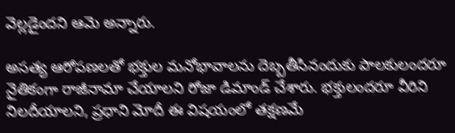వెల్లడైందని ఆమె అన్నారు.

అసత్య ఆరోపణలతో భక్తుల మనోభావాలను దెబ్బతీసినందుకు పాలకులందరూ నైతికంగా రాజీనామా చేయాలని రోజా డిమాండ్ చేశారు. భక్తులందరూ వీరిని నిలదీయాలని, ప్రధాని మోదీ ఈ విషయంలో తక్షణమే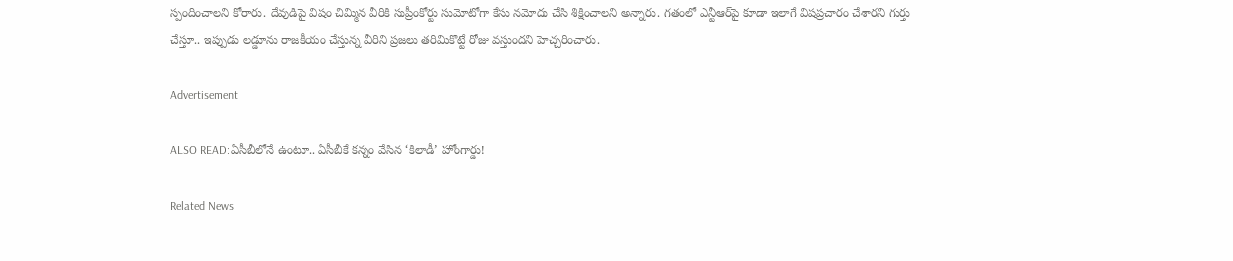స్పందించాలని కోరారు. దేవుడిపై విషం చిమ్మిన వీరికి సుప్రీంకోర్టు సుమోటోగా కేసు నమోదు చేసి శిక్షించాలని అన్నారు. గతంలో ఎన్టీఆర్‌పై కూడా ఇలాగే విషప్రచారం చేశారని గుర్తు చేస్తూ.. ఇప్పుడు లడ్డూను రాజకీయం చేస్తున్న వీరిని ప్రజలు తరిమికొట్టే రోజు వస్తుందని హెచ్చరించారు.

Advertisement

ALSO READ:ఏసీబీలోనే ఉంటూ.. ఏసీబీకే కన్నం వేసిన ‘కిలాడీ’ హోంగార్డు!

Related News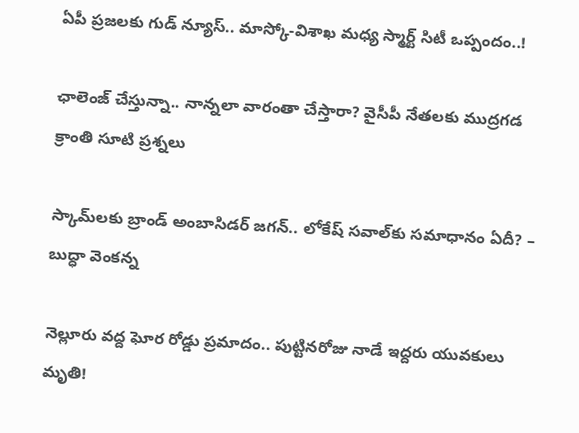ఏపీ ప్రజలకు గుడ్ న్యూస్.. మాస్కో-విశాఖ మధ్య స్మార్ట్ సిటీ ఒప్పందం..!

ఛాలెంజ్ చేస్తున్నా.. నాన్నలా వారంతా చేస్తారా? వైసీపీ నేతలకు ముద్రగడ క్రాంతి సూటి ప్రశ్నలు

స్కామ్‌లకు బ్రాండ్ అంబాసిడర్ జగన్.. లోకేష్ సవాల్‌కు సమాధానం ఏదీ? – బుద్ధా వెంకన్న

నెల్లూరు వద్ద ఘోర రోడ్డు ప్రమాదం.. పుట్టినరోజు నాడే ఇద్దరు యువకులు మృతి!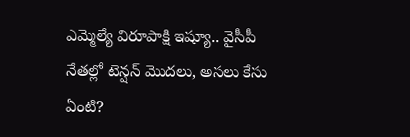ఎమ్మెల్యే విరూపాక్షి ఇష్యూ.. వైసీపీ నేతల్లో టెన్షన్ మొదలు, అసలు కేసు ఏంటి?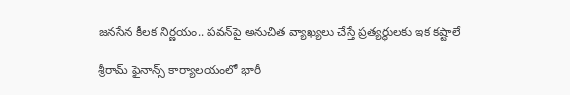జనసేన కీలక నిర్ణయం.. పవన్‌పై అనుచిత వ్యాఖ్యలు చేస్తే ప్రత్యర్థులకు ఇక కష్టాలే

శ్రీరామ్ ఫైనాన్స్ కార్యాలయంలో భారీ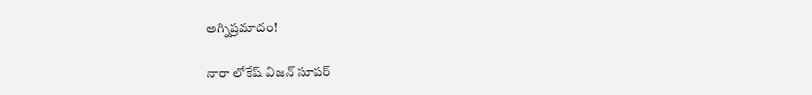అగ్నిప్రమాదం!

నారా లోకేష్ విజన్ సూపర్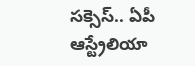సక్సెస్.. ఏపీ ఆస్ట్రేలియా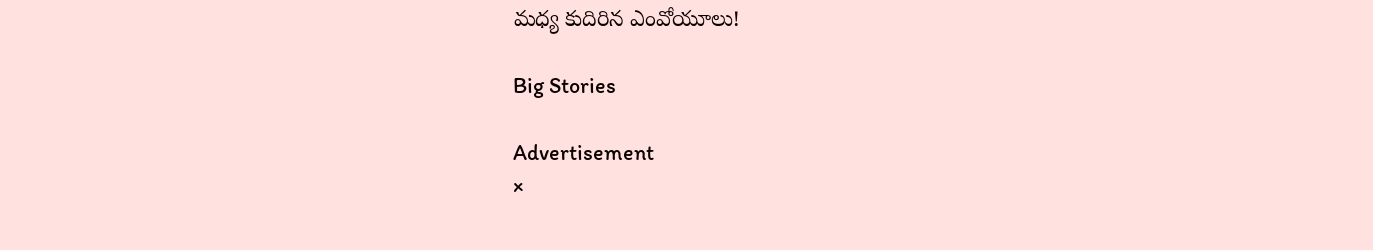మధ్య కుదిరిన ఎంవోయూలు!

Big Stories

Advertisement
×